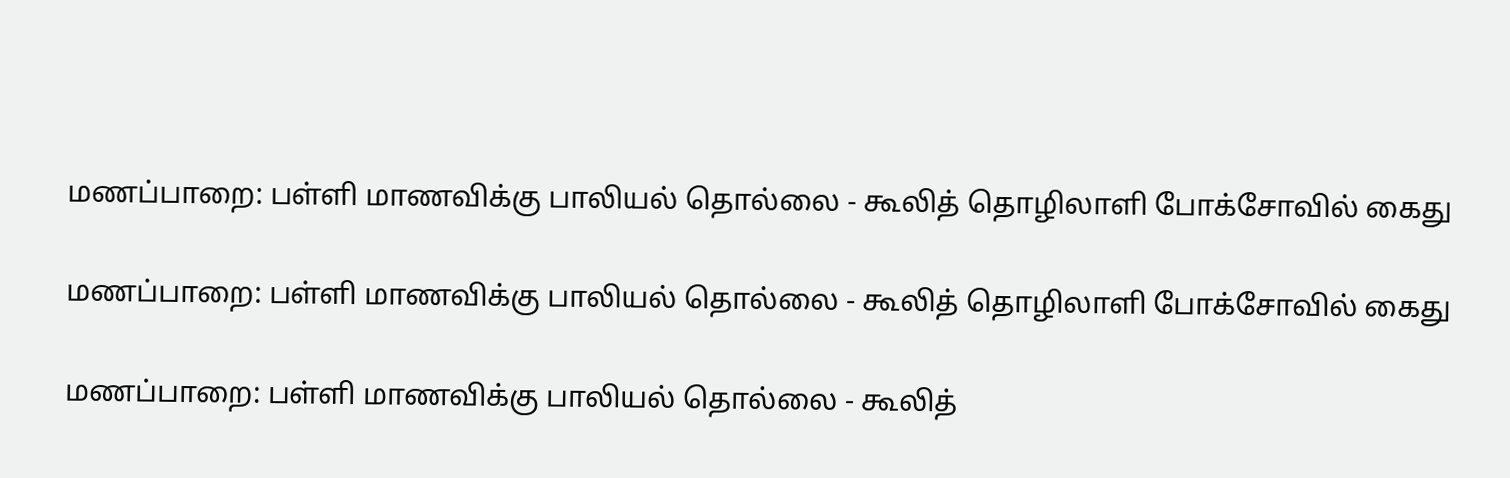மணப்பாறை: பள்ளி மாணவிக்கு பாலியல் தொல்லை - கூலித் தொழிலாளி போக்சோவில் கைது

மணப்பாறை: பள்ளி மாணவிக்கு பாலியல் தொல்லை - கூலித் தொழிலாளி போக்சோவில் கைது

மணப்பாறை: பள்ளி மாணவிக்கு பாலியல் தொல்லை - கூலித்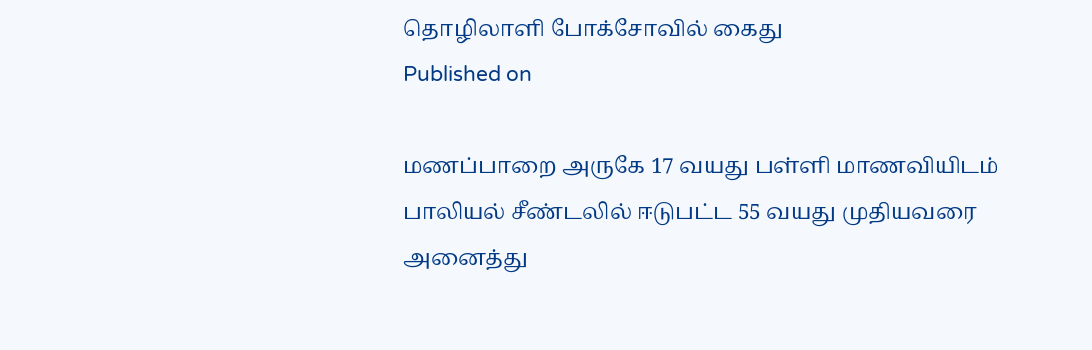தொழிலாளி போக்சோவில் கைது
Published on

மணப்பாறை அருகே 17 வயது பள்ளி மாணவியிடம் பாலியல் சீண்டலில் ஈடுபட்ட 55 வயது முதியவரை அனைத்து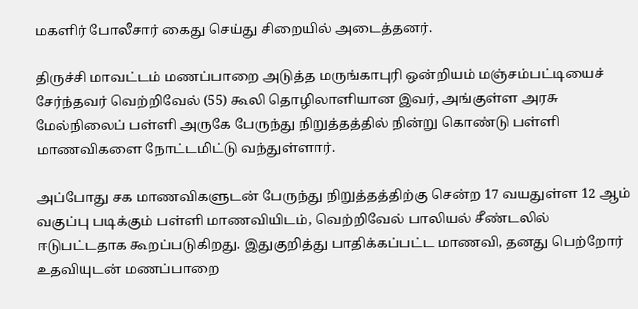மகளிர் போலீசார் கைது செய்து சிறையில் அடைத்தனர்.

திருச்சி மாவட்டம் மணப்பாறை அடுத்த மருங்காபுரி ஒன்றியம் மஞ்சம்பட்டியைச் சேர்ந்தவர் வெற்றிவேல் (55) கூலி தொழிலாளியான இவர், அங்குள்ள அரசு மேல்நிலைப் பள்ளி அருகே பேருந்து நிறுத்தத்தில் நின்று கொண்டு பள்ளி மாணவிகளை நோட்டமிட்டு வந்துள்ளார்.

அப்போது சக மாணவிகளுடன் பேருந்து நிறுத்தத்திற்கு சென்ற 17 வயதுள்ள 12 ஆம் வகுப்பு படிக்கும் பள்ளி மாணவியிடம், வெற்றிவேல் பாலியல் சீண்டலில் ஈடுபட்டதாக கூறப்படுகிறது. இதுகுறித்து பாதிக்கப்பட்ட மாணவி, தனது பெற்றோர் உதவியுடன் மணப்பாறை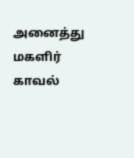அனைத்து மகளிர் காவல்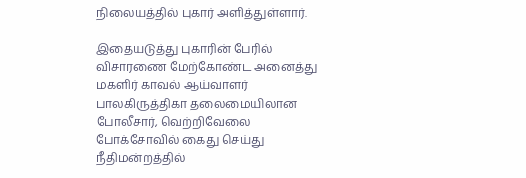நிலையத்தில் புகார் அளித்துள்ளார்.

இதையடுத்து புகாரின் பேரில் விசாரணை மேற்கோண்ட அனைத்து மகளிர் காவல் ஆய்வாளர் பாலகிருத்திகா தலைமையிலான போலீசார், வெற்றிவேலை போக்சோவில் கைது செய்து நீதிமன்றத்தில்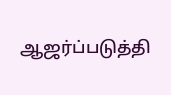ஆஜர்ப்படுத்தி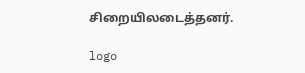சிறையிலடைத்தனர்.

logo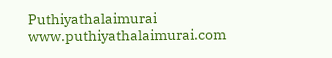Puthiyathalaimurai
www.puthiyathalaimurai.com